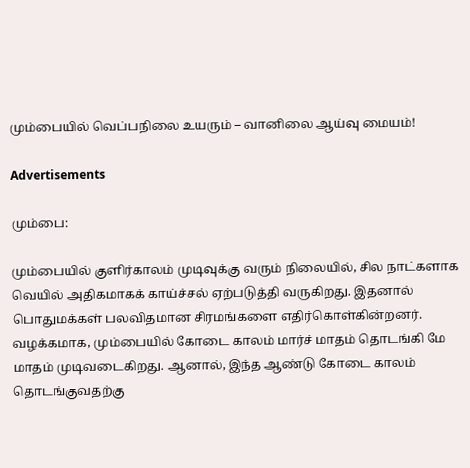மும்பையில் வெப்பநிலை உயரும் – வானிலை ஆய்வு மையம்!

Advertisements

மும்பை:

மும்பையில் குளிர்காலம் முடிவுக்கு வரும் நிலையில், சில நாட்களாக வெயில் அதிகமாகக் காய்ச்சல் ஏற்படுத்தி வருகிறது. இதனால் பொதுமக்கள் பலவிதமான சிரமங்களை எதிர்கொள்கின்றனர். வழக்கமாக, மும்பையில் கோடை காலம் மார்ச் மாதம் தொடங்கி மே மாதம் முடிவடைகிறது. ஆனால், இந்த ஆண்டு கோடை காலம் தொடங்குவதற்கு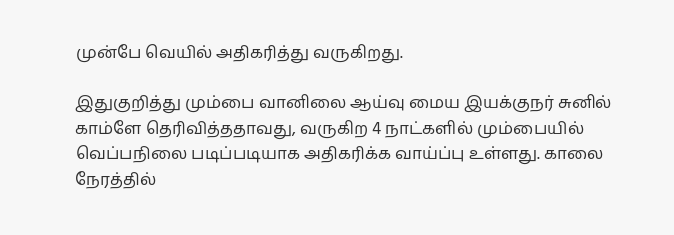முன்பே வெயில் அதிகரித்து வருகிறது.

இதுகுறித்து மும்பை வானிலை ஆய்வு மைய இயக்குநர் சுனில் காம்ளே தெரிவித்ததாவது, வருகிற 4 நாட்களில் மும்பையில் வெப்பநிலை படிப்படியாக அதிகரிக்க வாய்ப்பு உள்ளது. காலை நேரத்தில்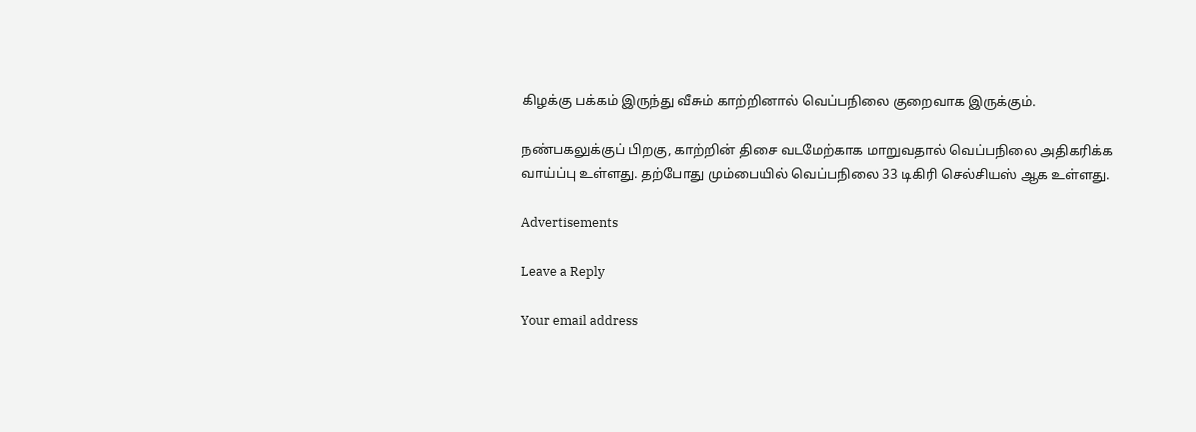கிழக்கு பக்கம் இருந்து வீசும் காற்றினால் வெப்பநிலை குறைவாக இருக்கும்.

நண்பகலுக்குப் பிறகு, காற்றின் திசை வடமேற்காக மாறுவதால் வெப்பநிலை அதிகரிக்க வாய்ப்பு உள்ளது. தற்போது மும்பையில் வெப்பநிலை 33 டிகிரி செல்சியஸ் ஆக உள்ளது.

Advertisements

Leave a Reply

Your email address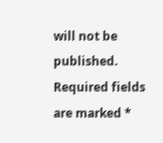will not be published. Required fields are marked *